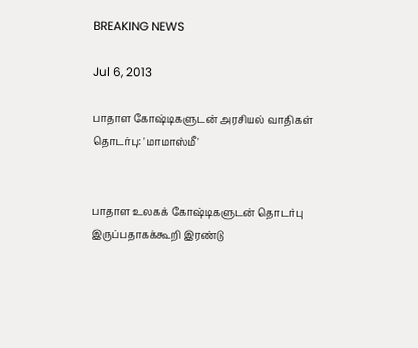BREAKING NEWS

Jul 6, 2013

பாதாள கோஷ்டிகளுடன் அரசியல் வாதிகள் தொடர்பு: 'மாமாஸ்மீ'


பாதாள உலகக் கோஷ்டிகளுடன் தொடர்பு இருப்பதாகக்கூறி இரண்டு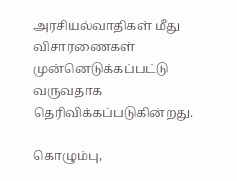அரசியல்வாதிகள் மீது விசாரணைகள் முன்னெடுக்கப்பட்டு வருவதாக தெரிவிக்கப்படுகின்றது.

கொழும்பு,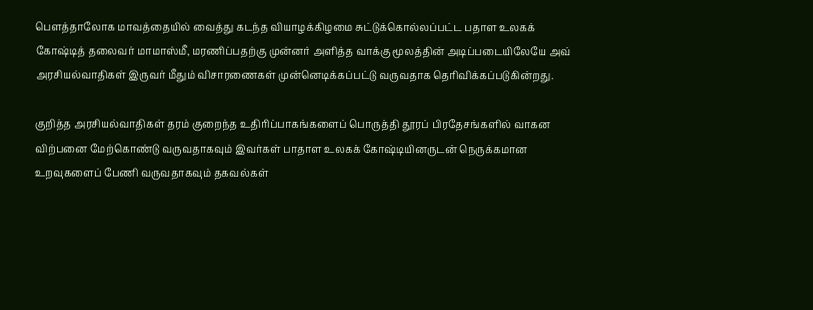பௌத்தாலோக மாவத்தையில் வைத்து கடந்த வியாழக்கிழமை சுட்டுக்கொல்லப்பட்ட பதாள உலகக் கோஷ்டித் தலைவர் மாமாஸ்மீ, மரணிப்பதற்கு முன்னர் அளித்த வாக்கு மூலத்தின் அடிப்படையிலேயே அவ் அரசியல்வாதிகள் இருவர் மீதும் விசாரணைகள் முன்னெடிக்கப்பட்டு வருவதாக தெரிவிக்கப்படுகின்றது.

குறித்த அரசியல்வாதிகள் தரம் குறைந்த உதிரிப்பாகங்களைப் பொருத்தி தூரப் பிரதேசங்களில் வாகன விற்பனை மேற்கொண்டு வருவதாகவும் இவர்கள் பாதாள உலகக் கோஷ்டியினருடன் நெருக்கமான உறவுகளைப் பேணி வருவதாகவும் தகவல்கள்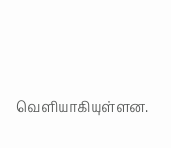வெளியாகியுள்ளன.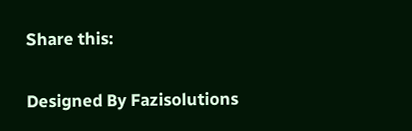Share this:


Designed By Fazisolutions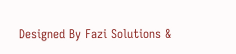Designed By Fazi Solutions &